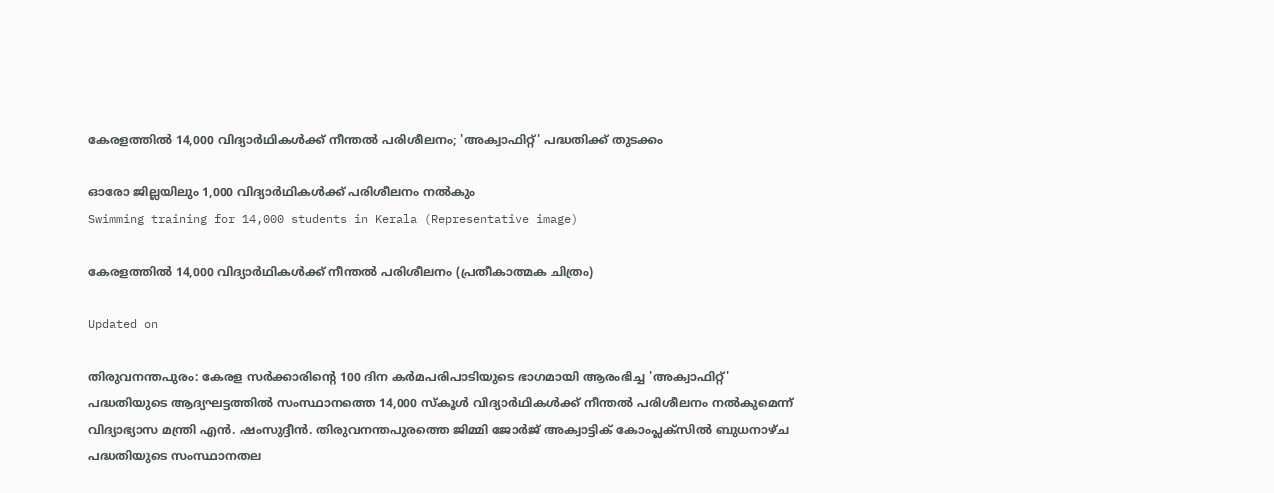കേരളത്തിൽ 14,000 വിദ്യാർഥികൾക്ക് നീന്തൽ പരിശീലനം; 'അക്വാഫിറ്റ്' പദ്ധതിക്ക് തുടക്കം

ഓരോ ജില്ലയിലും 1,000 വിദ്യാർഥികൾക്ക് പരിശീലനം നൽകും
Swimming training for 14,000 students in Kerala (Representative image)

കേരളത്തിൽ 14,000 വിദ്യാർഥികൾക്ക് നീന്തൽ പരിശീലനം (പ്രതീകാത്മക ചിത്രം)

Updated on

തിരുവനന്തപുരം: കേരള സർക്കാരിന്‍റെ 100 ദിന കർമപരിപാടിയുടെ ഭാഗമായി ആരംഭിച്ച 'അക്വാഫിറ്റ്' പദ്ധതിയുടെ ആദ്യഘട്ടത്തിൽ സംസ്ഥാനത്തെ 14,000 സ്കൂൾ വിദ്യാർഥികൾക്ക് നീന്തൽ പരിശീലനം നൽകുമെന്ന് വിദ്യാഭ്യാസ മന്ത്രി എൻ. ഷംസുദ്ദീൻ. തിരുവനന്തപുരത്തെ ജിമ്മി ജോർജ് അക്വാട്ടിക് കോംപ്ലക്സിൽ ബുധനാഴ്ച പദ്ധതിയുടെ സംസ്ഥാനതല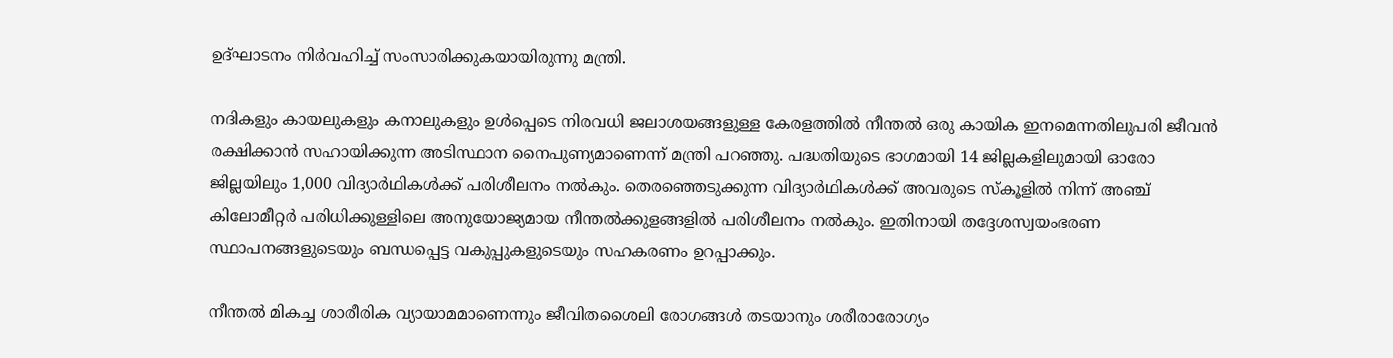ഉദ്ഘാടനം നിർവഹിച്ച് സംസാരിക്കുകയായിരുന്നു മന്ത്രി.

നദികളും കായലുകളും കനാലുകളും ഉൾപ്പെടെ നിരവധി ജലാശയങ്ങളുള്ള കേരളത്തിൽ നീന്തൽ ഒരു കായിക ഇനമെന്നതിലുപരി ജീവൻ രക്ഷിക്കാൻ സഹായിക്കുന്ന അടിസ്ഥാന നൈപുണ്യമാണെന്ന് മന്ത്രി പറഞ്ഞു. പദ്ധതിയുടെ ഭാഗമായി 14 ജില്ലകളിലുമായി ഓരോ ജില്ലയിലും 1,000 വിദ്യാർഥികൾക്ക് പരിശീലനം നൽകും. തെരഞ്ഞെടുക്കുന്ന വിദ്യാർഥികൾക്ക് അവരുടെ സ്കൂളിൽ നിന്ന് അഞ്ച് കിലോമീറ്റർ പരിധിക്കുള്ളിലെ അനുയോജ്യമായ നീന്തൽക്കുളങ്ങളിൽ പരിശീലനം നൽകും. ഇതിനായി തദ്ദേശസ്വയംഭരണ സ്ഥാപനങ്ങളുടെയും ബന്ധപ്പെട്ട വകുപ്പുകളുടെയും സഹകരണം ഉറപ്പാക്കും.

നീന്തൽ മികച്ച ശാരീരിക വ്യായാമമാണെന്നും ജീവിതശൈലി രോഗങ്ങൾ തടയാനും ശരീരാരോഗ്യം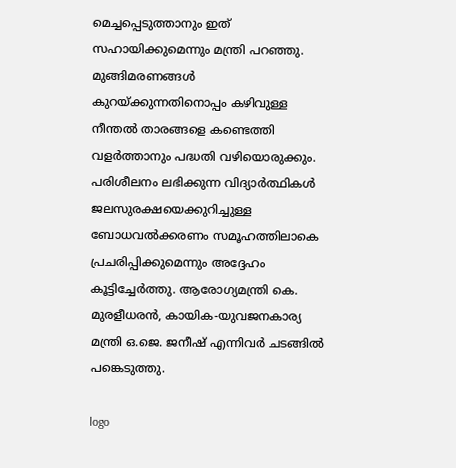മെച്ചപ്പെടുത്താനും ഇത് സഹായിക്കുമെന്നും മന്ത്രി പറഞ്ഞു. മുങ്ങിമരണങ്ങൾ കുറയ്ക്കുന്നതിനൊപ്പം കഴിവുള്ള നീന്തൽ താരങ്ങളെ കണ്ടെത്തി വളർത്താനും പദ്ധതി വഴിയൊരുക്കും. പരിശീലനം ലഭിക്കുന്ന വിദ്യാർത്ഥികൾ ജലസുരക്ഷയെക്കുറിച്ചുള്ള ബോധവൽക്കരണം സമൂഹത്തിലാകെ പ്രചരിപ്പിക്കുമെന്നും അദ്ദേഹം കൂട്ടിച്ചേർത്തു. ആരോഗ്യമന്ത്രി കെ. മുരളീധരൻ, കായിക-യുവജനകാര്യ മന്ത്രി ഒ.ജെ. ജനീഷ് എന്നിവർ ചടങ്ങിൽ പങ്കെടുത്തു.

logo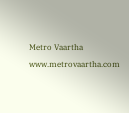Metro Vaartha
www.metrovaartha.com